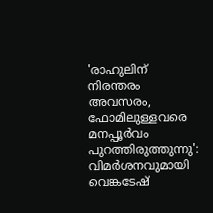'രാഹുലിന് നിരന്തരം അവസരം, ഫോമിലുള്ളവരെ മനപ്പൂർവം പുറത്തിരുത്തുന്നു': വിമർശനവുമായി വെങ്കടേഷ്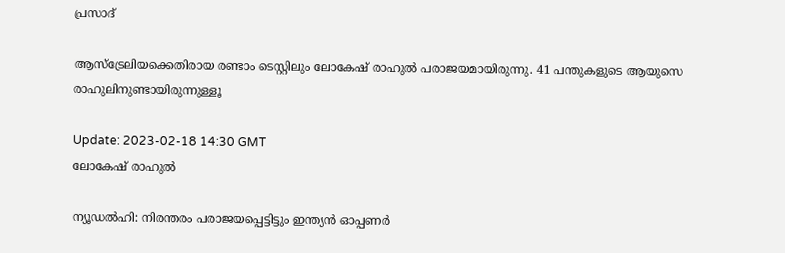പ്രസാദ്‌

ആസ്‌ട്രേലിയക്കെതിരായ രണ്ടാം ടെസ്റ്റിലും ലോകേഷ് രാഹുൽ പരാജയമായിരുന്നു. 41 പന്തുകളുടെ ആയുസെ രാഹുലിനുണ്ടായിരുന്നുള്ളൂ

Update: 2023-02-18 14:30 GMT
ലോകേഷ് രാഹുല്‍

ന്യൂഡൽഹി: നിരന്തരം പരാജയപ്പെട്ടിട്ടും ഇന്ത്യൻ ഓപ്പണർ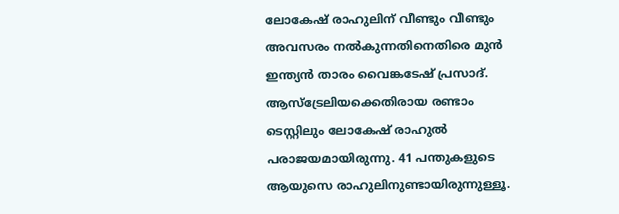ലോകേഷ് രാഹുലിന് വീണ്ടും വീണ്ടും അവസരം നൽകുന്നതിനെതിരെ മുൻ ഇന്ത്യൻ താരം വൈങ്കടേഷ് പ്രസാദ്. ആസ്‌ട്രേലിയക്കെതിരായ രണ്ടാം ടെസ്റ്റിലും ലോകേഷ് രാഹുൽ പരാജയമായിരുന്നു. 41 പന്തുകളുടെ ആയുസെ രാഹുലിനുണ്ടായിരുന്നുള്ളൂ.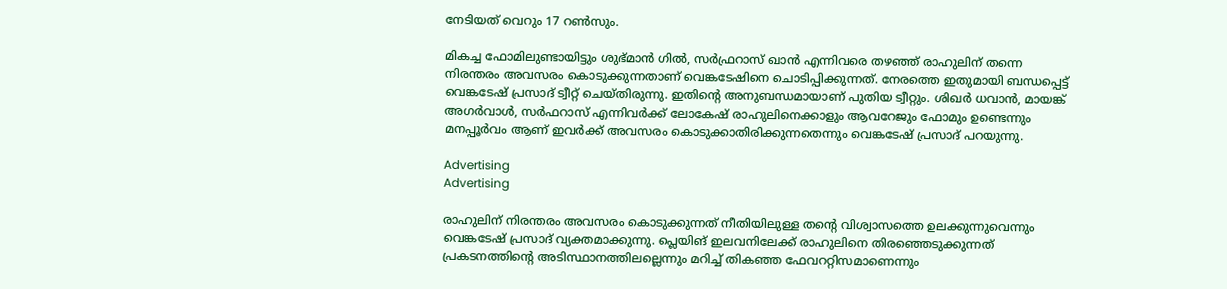നേടിയത് വെറും 17 റൺസും.

മികച്ച ഫോമിലുണ്ടായിട്ടും ശുഭ്മാൻ ഗിൽ, സർഫ്രറാസ് ഖാൻ എന്നിവരെ തഴഞ്ഞ് രാഹുലിന് തന്നെ നിരന്തരം അവസരം കൊടുക്കുന്നതാണ് വെങ്കടേഷിനെ ചൊടിപ്പിക്കുന്നത്. നേരത്തെ ഇതുമായി ബന്ധപ്പെട്ട് വെങ്കടേഷ് പ്രസാദ് ട്വീറ്റ് ചെയ്തിരുന്നു. ഇതിന്റെ അനുബന്ധമായാണ് പുതിയ ട്വീറ്റും. ശിഖർ ധവാൻ, മായങ്ക് അഗർവാൾ, സർഫറാസ് എന്നിവർക്ക് ലോകേഷ് രാഹുലിനെക്കാളും ആവറേജും ഫോമും ഉണ്ടെന്നും മനപ്പൂർവം ആണ് ഇവർക്ക് അവസരം കൊടുക്കാതിരിക്കുന്നതെന്നും വെങ്കടേഷ് പ്രസാദ് പറയുന്നു.

Advertising
Advertising

രാഹുലിന് നിരന്തരം അവസരം കൊടുക്കുന്നത് നീതിയിലുള്ള തന്റെ വിശ്വാസത്തെ ഉലക്കുന്നുവെന്നും വെങ്കടേഷ് പ്രസാദ് വ്യക്തമാക്കുന്നു. പ്ലെയിങ് ഇലവനിലേക്ക് രാഹുലിനെ തിരഞ്ഞെടുക്കുന്നത് പ്രകടനത്തിന്റെ അടിസ്ഥാനത്തിലല്ലെന്നും മറിച്ച് തികഞ്ഞ ഫേവററ്റിസമാണെന്നും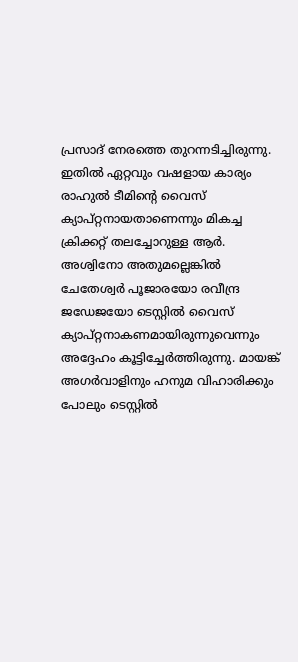പ്രസാദ് നേരത്തെ തുറന്നടിച്ചിരുന്നു. ഇതില്‍ ഏറ്റവും വഷളായ കാര്യം രാഹുല്‍ ടീമിന്റെ വൈസ് ക്യാപ്റ്റനായതാണെന്നും മികച്ച ക്രിക്കറ്റ് തലച്ചോറുള്ള ആര്‍. അശ്വിനോ അതുമല്ലെങ്കില്‍ ചേതേശ്വര്‍ പൂജാരയോ രവീന്ദ്ര ജഡേജയോ ടെസ്റ്റില്‍ വൈസ് ക്യാപ്റ്റനാകണമായിരുന്നുവെന്നും അദ്ദേഹം കൂട്ടിച്ചേര്‍ത്തിരുന്നു. മായങ്ക് അഗര്‍വാളിനും ഹനുമ വിഹാരിക്കും പോലും ടെസ്റ്റില്‍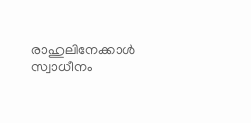രാഹുലിനേക്കാള്‍ സ്വാധീനം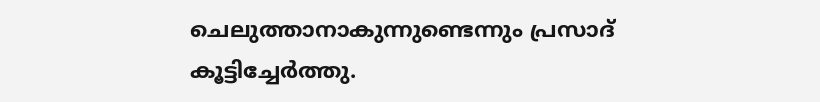ചെലുത്താനാകുന്നുണ്ടെന്നും പ്രസാദ് കൂട്ടിച്ചേര്‍ത്തു.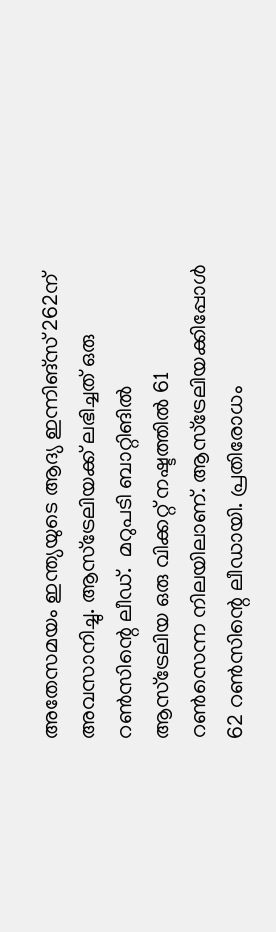അതേസമയം ഇന്ത്യയുടെ ആദ്യ ഇന്നിങ്‌സ് 262ന് അവസാനിച്ചു. ആസ്‌ട്രേലിയക്ക് ലഭിച്ചത് ഒരു റൺസിന്റെ ലീഡ്.  മറുപടി ബാറ്റിങിൽ ആസ്‌ട്രേലിയ ഒരു വിക്കറ്റ് നഷ്ടത്തിൽ 61 റൺസെന്ന നിലയിലാണ്. ആസ്‌ട്രേലിയക്കിപ്പോൾ 62 റൺസിന്റെ ലീഡായി. പ്രതിരോധം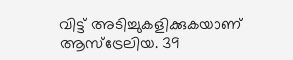വിട്ട് അടിച്ചുകളിക്കുകയാണ് ആസ്‌ട്രേലിയ. 39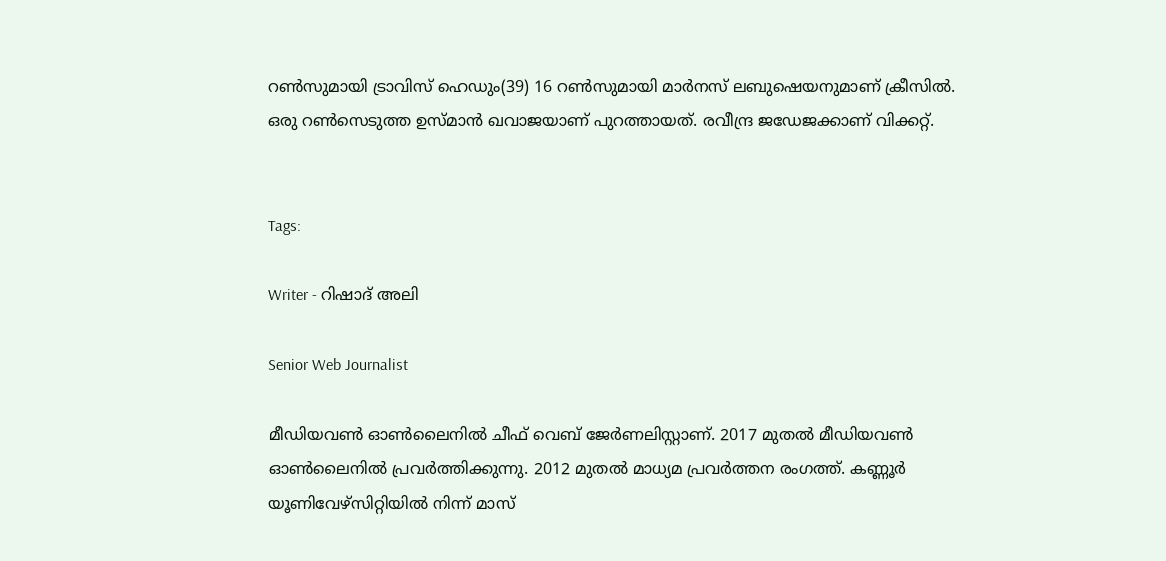റൺസുമായി ട്രാവിസ് ഹെഡും(39) 16 റൺസുമായി മാർനസ് ലബുഷെയനുമാണ് ക്രീസിൽ. ഒരു റൺസെടുത്ത ഉസ്മാൻ ഖവാജയാണ് പുറത്തായത്. രവീന്ദ്ര ജഡേജക്കാണ് വിക്കറ്റ്.


Tags:

Writer - റിഷാദ് അലി

Senior Web Journalist

മീഡിയവൺ ഓൺലൈനിൽ ചീഫ് വെബ് ജേർണലിസ്റ്റാണ്. 2017 മുതൽ മീഡിയവൺ ഓൺലൈനിൽ പ്രവർത്തിക്കുന്നു. 2012 മുതൽ മാധ്യമ പ്രവർത്തന രംഗത്ത്. കണ്ണൂര്‍ യൂണിവേഴ്‌സിറ്റിയിൽ നിന്ന് മാസ്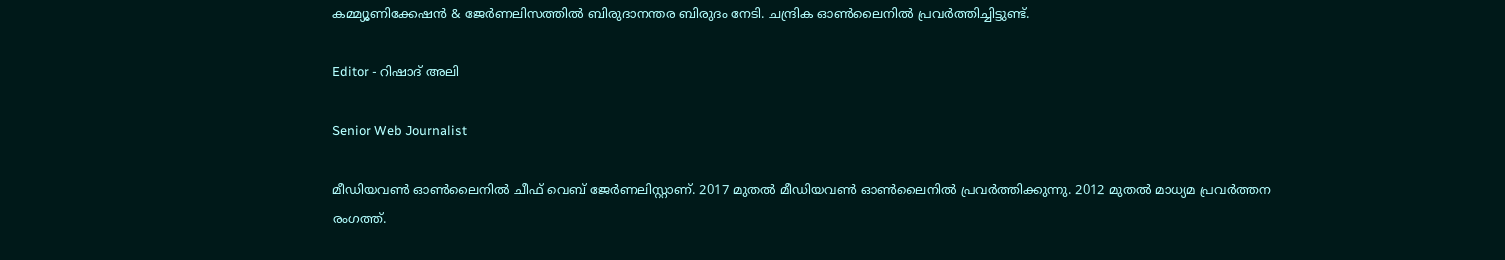കമ്മ്യൂണിക്കേഷന്‍ & ജേര്‍ണലിസത്തില്‍ ബിരുദാനന്തര ബിരുദം നേടി. ചന്ദ്രിക ഓണ്‍ലൈനില്‍ പ്രവര്‍ത്തിച്ചിട്ടുണ്ട്.

Editor - റിഷാദ് അലി

Senior Web Journalist

മീഡിയവൺ ഓൺലൈനിൽ ചീഫ് വെബ് ജേർണലിസ്റ്റാണ്. 2017 മുതൽ മീഡിയവൺ ഓൺലൈനിൽ പ്രവർത്തിക്കുന്നു. 2012 മുതൽ മാധ്യമ പ്രവർത്തന രംഗത്ത്.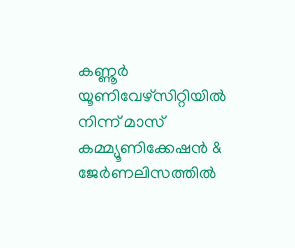കണ്ണൂര്‍ യൂണിവേഴ്‌സിറ്റിയിൽ നിന്ന് മാസ് കമ്മ്യൂണിക്കേഷന്‍ & ജേര്‍ണലിസത്തില്‍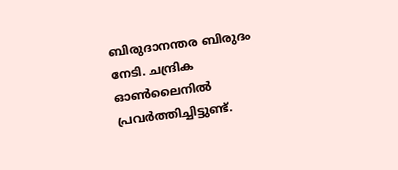ബിരുദാനന്തര ബിരുദം നേടി. ചന്ദ്രിക ഓണ്‍ലൈനില്‍ പ്രവര്‍ത്തിച്ചിട്ടുണ്ട്.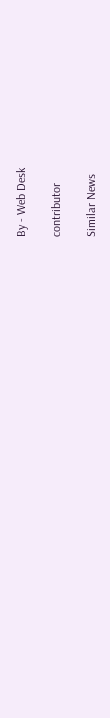By - Web Desk

contributor

Similar News